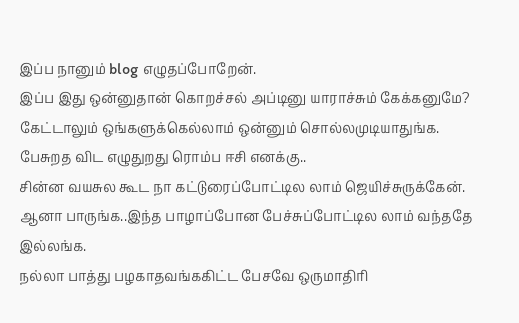இப்ப நானும் blog எழுதப்போறேன்.
இப்ப இது ஒன்னுதான் கொறச்சல் அப்டினு யாராச்சும் கேக்கனுமே?
கேட்டாலும் ஒங்களுக்கெல்லாம் ஒன்னும் சொல்லமுடியாதுங்க.
பேசுறத விட எழுதுறது ரொம்ப ஈசி எனக்கு..
சின்ன வயசுல கூட நா கட்டுரைப்போட்டில லாம் ஜெயிச்சுருக்கேன்.
ஆனா பாருங்க..இந்த பாழாப்போன பேச்சுப்போட்டில லாம் வந்ததே இல்லங்க.
நல்லா பாத்து பழகாதவங்ககிட்ட பேசவே ஒருமாதிரி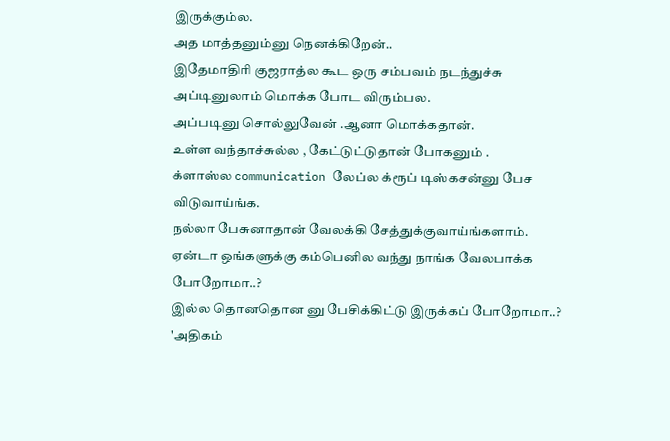இருக்கும்ல.
அத மாத்தனும்னு நெனக்கிறேன்..
இதேமாதிரி குஜராத்ல கூட ஒரு சம்பவம் நடந்துச்சு
அப்டினுலாம் மொக்க போட விரும்பல.
அப்படினு சொல்லுவேன் .ஆனா மொக்கதான்.
உள்ள வந்தாச்சுல்ல , கேட்டுட்டுதான் போகனும் .
க்ளாஸ்ல communication லேப்ல க்ரூப் டிஸ்கசன்னு பேச விடுவாய்ங்க.
நல்லா பேசுனாதான் வேலக்கி சேத்துக்குவாய்ங்களாம்.
ஏன்டா ஒங்களுக்கு கம்பெனில வந்து நாங்க வேலபாக்க போறோமா..?
இல்ல தொனதொன னு பேசிக்கிட்டு இருக்கப் போறோமா..?
'அதிகம்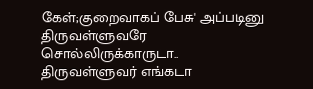கேள்;குறைவாகப் பேசு' அப்படினு திருவள்ளுவரே சொல்லிருக்காருடா..
திருவள்ளுவர் எங்கடா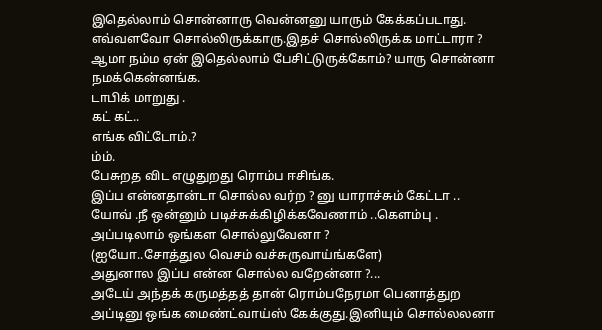இதெல்லாம் சொன்னாரு வென்னனு யாரும் கேக்கப்படாது.
எவ்வளவோ சொல்லிருக்காரு.இதச் சொல்லிருக்க மாட்டாரா ?
ஆமா நம்ம ஏன் இதெல்லாம் பேசிட்டுருக்கோம்? யாரு சொன்னா நமக்கென்னங்க.
டாபிக் மாறுது .
கட் கட்..
எங்க விட்டோம்.?
ம்ம்.
பேசுறத விட எழுதுறது ரொம்ப ஈசிங்க.
இப்ப என்னதான்டா சொல்ல வர்ற ? னு யாராச்சும் கேட்டா ..
யோவ் .நீ ஒன்னும் படிச்சுக்கிழிக்கவேணாம் ..கெளம்பு .
அப்படிலாம் ஒங்கள சொல்லுவேனா ?
(ஐயோ..சோத்துல வெசம் வச்சுருவாய்ங்களே)
அதுனால இப்ப என்ன சொல்ல வறேன்னா ?...
அடேய் அந்தக் கருமத்தத் தான் ரொம்பநேரமா பெனாத்துற
அப்டினு ஒங்க மைண்ட்வாய்ஸ் கேக்குது.இனியும் சொல்லலனா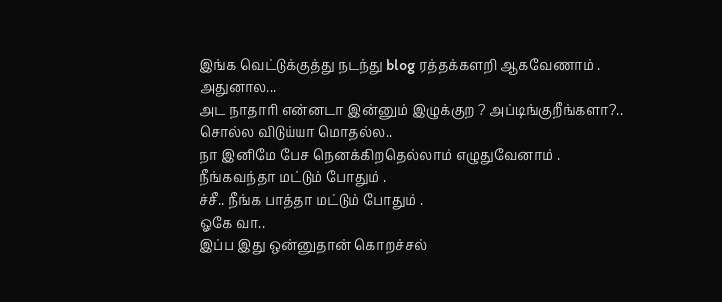இங்க வெட்டுக்குத்து நடந்து blog ரத்தக்களறி ஆகவேணாம் .
அதுனால...
அட நாதாரி என்னடா இன்னும் இழுக்குற ? அப்டிங்குறீங்களா?..
சொல்ல விடுய்யா மொதல்ல..
நா இனிமே பேச நெனக்கிறதெல்லாம் எழுதுவேனாம் .
நீங்கவந்தா மட்டும் போதும் .
ச்சீ.. நீங்க பாத்தா மட்டும் போதும் .
ஓகே வா..
இப்ப இது ஒன்னுதான் கொறச்சல்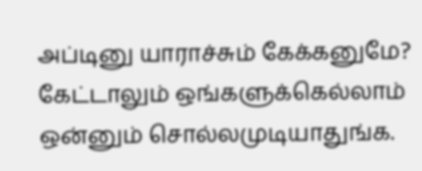அப்டினு யாராச்சும் கேக்கனுமே?
கேட்டாலும் ஒங்களுக்கெல்லாம் ஒன்னும் சொல்லமுடியாதுங்க.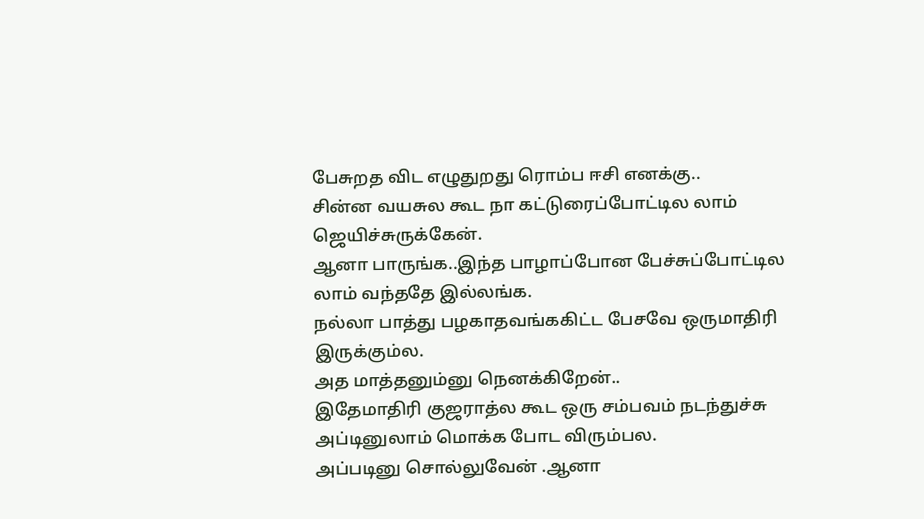பேசுறத விட எழுதுறது ரொம்ப ஈசி எனக்கு..
சின்ன வயசுல கூட நா கட்டுரைப்போட்டில லாம் ஜெயிச்சுருக்கேன்.
ஆனா பாருங்க..இந்த பாழாப்போன பேச்சுப்போட்டில லாம் வந்ததே இல்லங்க.
நல்லா பாத்து பழகாதவங்ககிட்ட பேசவே ஒருமாதிரி இருக்கும்ல.
அத மாத்தனும்னு நெனக்கிறேன்..
இதேமாதிரி குஜராத்ல கூட ஒரு சம்பவம் நடந்துச்சு
அப்டினுலாம் மொக்க போட விரும்பல.
அப்படினு சொல்லுவேன் .ஆனா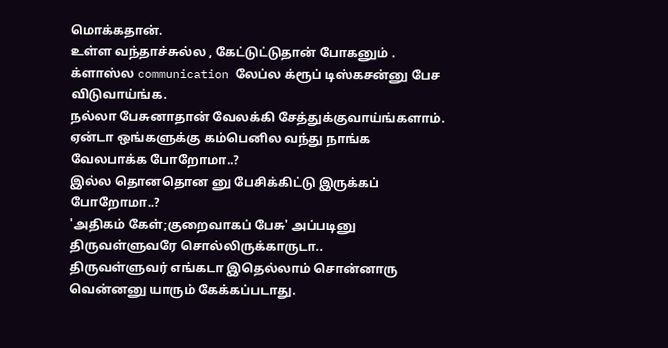மொக்கதான்.
உள்ள வந்தாச்சுல்ல , கேட்டுட்டுதான் போகனும் .
க்ளாஸ்ல communication லேப்ல க்ரூப் டிஸ்கசன்னு பேச விடுவாய்ங்க.
நல்லா பேசுனாதான் வேலக்கி சேத்துக்குவாய்ங்களாம்.
ஏன்டா ஒங்களுக்கு கம்பெனில வந்து நாங்க வேலபாக்க போறோமா..?
இல்ல தொனதொன னு பேசிக்கிட்டு இருக்கப் போறோமா..?
'அதிகம் கேள்;குறைவாகப் பேசு' அப்படினு திருவள்ளுவரே சொல்லிருக்காருடா..
திருவள்ளுவர் எங்கடா இதெல்லாம் சொன்னாரு வென்னனு யாரும் கேக்கப்படாது.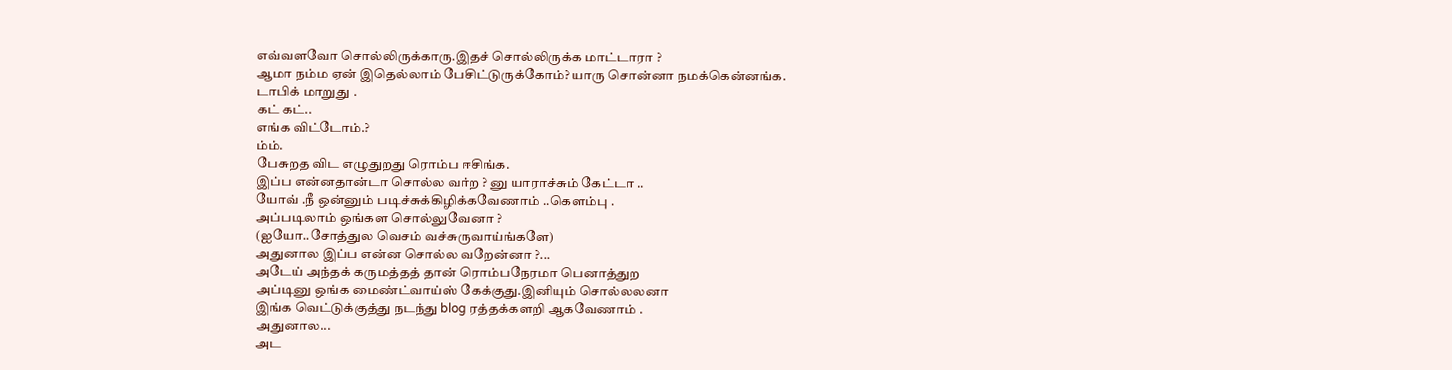எவ்வளவோ சொல்லிருக்காரு.இதச் சொல்லிருக்க மாட்டாரா ?
ஆமா நம்ம ஏன் இதெல்லாம் பேசிட்டுருக்கோம்? யாரு சொன்னா நமக்கென்னங்க.
டாபிக் மாறுது .
கட் கட்..
எங்க விட்டோம்.?
ம்ம்.
பேசுறத விட எழுதுறது ரொம்ப ஈசிங்க.
இப்ப என்னதான்டா சொல்ல வர்ற ? னு யாராச்சும் கேட்டா ..
யோவ் .நீ ஒன்னும் படிச்சுக்கிழிக்கவேணாம் ..கெளம்பு .
அப்படிலாம் ஒங்கள சொல்லுவேனா ?
(ஐயோ..சோத்துல வெசம் வச்சுருவாய்ங்களே)
அதுனால இப்ப என்ன சொல்ல வறேன்னா ?...
அடேய் அந்தக் கருமத்தத் தான் ரொம்பநேரமா பெனாத்துற
அப்டினு ஒங்க மைண்ட்வாய்ஸ் கேக்குது.இனியும் சொல்லலனா
இங்க வெட்டுக்குத்து நடந்து blog ரத்தக்களறி ஆகவேணாம் .
அதுனால...
அட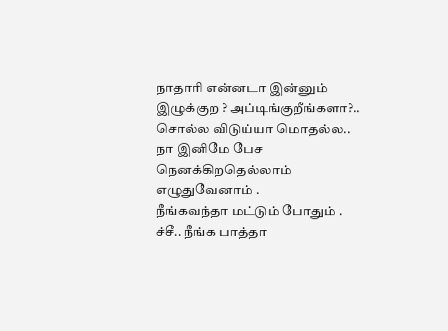நாதாரி என்னடா இன்னும் இழுக்குற ? அப்டிங்குறீங்களா?..
சொல்ல விடுய்யா மொதல்ல..
நா இனிமே பேச நெனக்கிறதெல்லாம் எழுதுவேனாம் .
நீங்கவந்தா மட்டும் போதும் .
ச்சீ.. நீங்க பாத்தா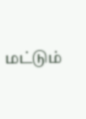மட்டும்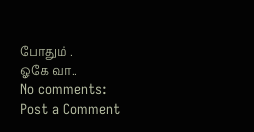போதும் .
ஓகே வா..
No comments:
Post a Comment